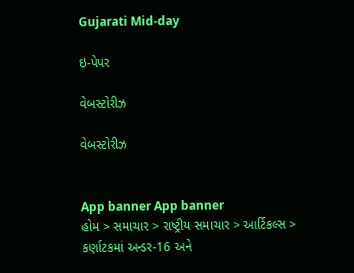Gujarati Mid-day

ઇ-પેપર

વેબસ્ટોરીઝ

વેબસ્ટોરીઝ


App banner App banner
હોમ > સમાચાર > રાષ્ટ્રીય સમાચાર > આર્ટિકલ્સ > કર્ણાટકમાં અન્ડર-16 અને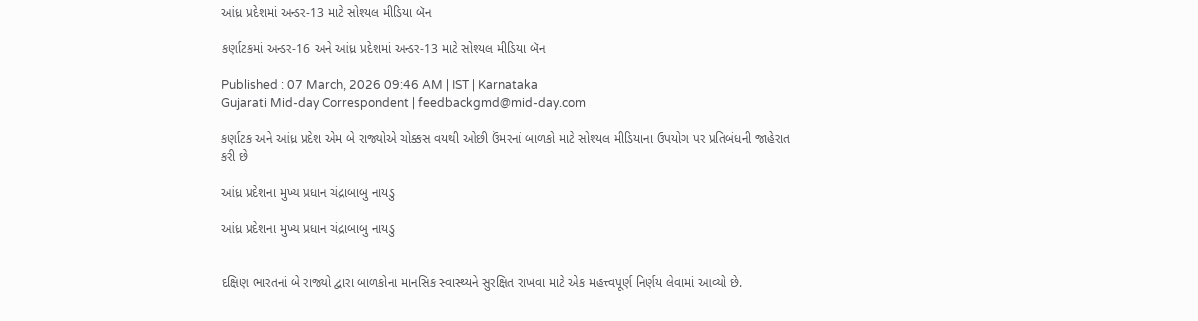આંધ્ર પ્રદેશમાં અન્ડર-13 માટે સોશ્યલ મીડિયા બૅન

કર્ણાટકમાં અન્ડર-16 અને આંધ્ર પ્રદેશમાં અન્ડર-13 માટે સોશ્યલ મીડિયા બૅન

Published : 07 March, 2026 09:46 AM | IST | Karnataka
Gujarati Mid-day Correspondent | feedbackgmd@mid-day.com

કર્ણાટક અને આંધ્ર પ્રદેશ એમ બે રાજ્યોએ ચોક્કસ વયથી ઓછી ઉંમરનાં બાળકો માટે સોશ્યલ મીડિયાના ઉપયોગ પર પ્રતિબંધની જાહેરાત કરી છે

આંધ્ર પ્રદેશના મુખ્ય પ્રધાન ચંદ્રાબાબુ નાયડુ

આંધ્ર પ્રદેશના મુખ્ય પ્રધાન ચંદ્રાબાબુ નાયડુ


દક્ષિણ ભારતનાં બે રાજ્યો દ્વારા બાળકોના માનસિક સ્વાસ્થ્યને સુરક્ષિત રાખવા માટે એક મહત્ત્વપૂર્ણ નિર્ણય લેવામાં આવ્યો છે.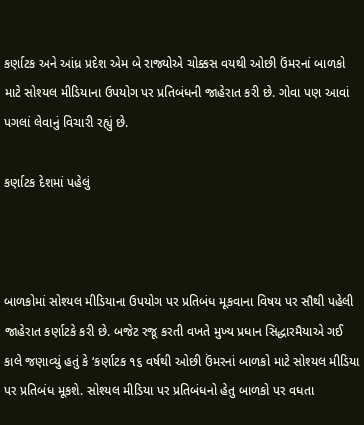કર્ણાટક અને આંધ્ર પ્રદેશ એમ બે રાજ્યોએ ચોક્કસ વયથી ઓછી ઉંમરનાં બાળકો માટે સોશ્યલ મીડિયાના ઉપયોગ પર પ્રતિબંધની જાહેરાત કરી છે. ગોવા પણ આવાં પગલાં લેવાનું વિચારી રહ્યું છે.

કર્ણાટક દેશમાં પહેલું



બાળકોમાં સોશ્યલ મીડિયાના ઉપયોગ પર પ્રતિબંધ મૂકવાના વિષય પર સૌથી પહેલી જાહેરાત કર્ણાટકે કરી છે. બજેટ રજૂ કરતી વખતે મુખ્ય પ્રધાન સિદ્ધારમૈયાએ ગઈ કાલે જણાવ્યું હતું કે ‘કર્ણાટક ૧૬ વર્ષથી ઓછી ઉંમરનાં બાળકો માટે સોશ્યલ મીડિયા પર પ્રતિબંધ મૂકશે. સોશ્યલ મીડિયા પર પ્રતિબંધનો હેતુ બાળકો પર વધતા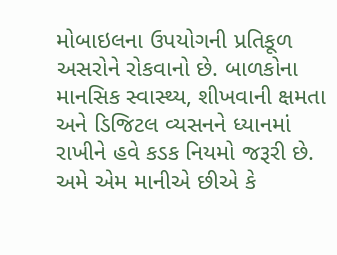મોબાઇલના ઉપયોગની પ્રતિકૂળ અસરોને રોકવાનો છે. બાળકોના માનસિક સ્વાસ્થ્ય, શીખવાની ક્ષમતા અને ડિજિટલ વ્યસનને ધ્યાનમાં રાખીને હવે કડક નિયમો જરૂરી છે. અમે એમ માનીએ છીએ કે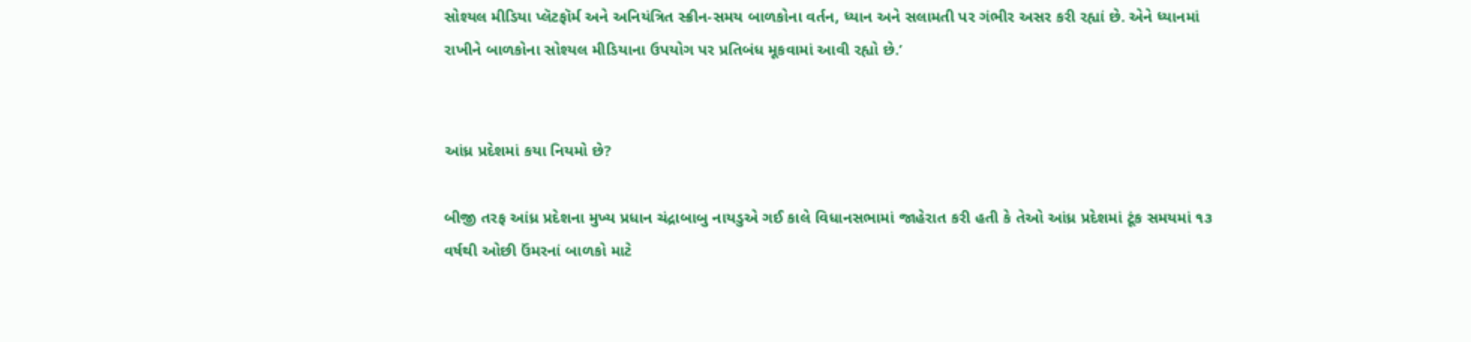સોશ્યલ મીડિયા પ્લૅટફૉર્મ અને અનિયંત્રિત સ્ક્રીન-સમય બાળકોના વર્તન, ધ્યાન અને સલામતી પર ગંભીર અસર કરી રહ્યાં છે. એને ધ્યાનમાં રાખીને બાળકોના સોશ્યલ મીડિયાના ઉપયોગ પર પ્રતિબંધ મૂકવામાં આવી રહ્યો છે.’


આંધ્ર પ્રદેશમાં કયા નિયમો છે?

બીજી તરફ આંધ્ર પ્રદેશના મુખ્ય પ્રધાન ચંદ્રાબાબુ નાયડુએ ગઈ કાલે વિધાનસભામાં જાહેરાત કરી હતી કે તેઓ આંધ્ર પ્રદેશમાં ટૂંક સમયમાં ૧૩ વર્ષથી ઓછી ઉંમરનાં બાળકો માટે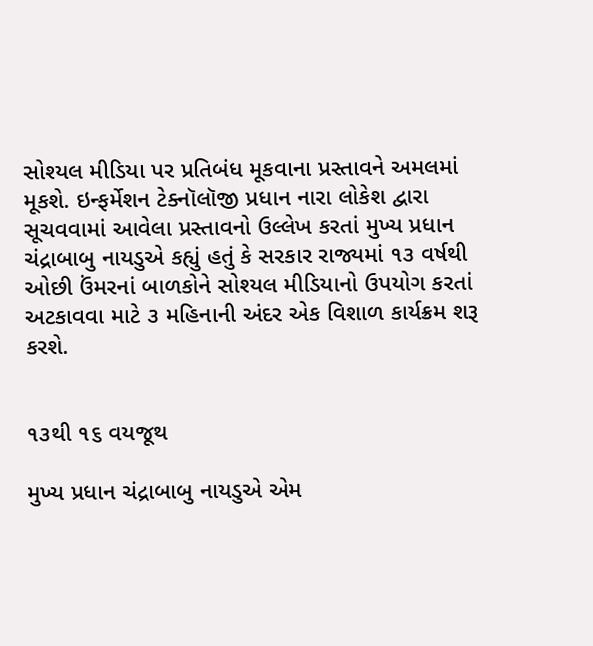સોશ્યલ મીડિયા પર પ્રતિબંધ મૂકવાના પ્રસ્તાવને અમલમાં મૂકશે. ઇન્ફર્મેશન ટેક્નૉલૉજી પ્રધાન નારા લોકેશ દ્વારા સૂચવવામાં આવેલા પ્રસ્તાવનો ઉલ્લેખ કરતાં મુખ્ય પ્રધાન ચંદ્રાબાબુ નાયડુએ કહ્યું હતું કે સરકાર રાજ્યમાં ૧૩ વર્ષથી ઓછી ઉંમરનાં બાળકોને સોશ્યલ મીડિયાનો ઉપયોગ કરતાં અટકાવવા માટે ૩ મહિનાની અંદર એક વિશાળ કાર્યક્રમ શરૂ કરશે.


૧૩થી ૧૬ વયજૂથ

મુખ્ય પ્રધાન ચંદ્રાબાબુ નાયડુએ એમ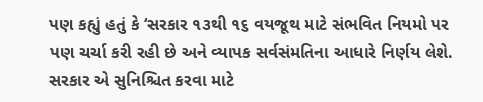પણ કહ્યું હતું કે ‘સરકાર ૧૩થી ૧૬ વયજૂથ માટે સંભવિત નિયમો પર પણ ચર્ચા કરી રહી છે અને વ્યાપક સર્વસંમતિના આધારે નિર્ણય લેશે. સરકાર એ સુનિશ્ચિત કરવા માટે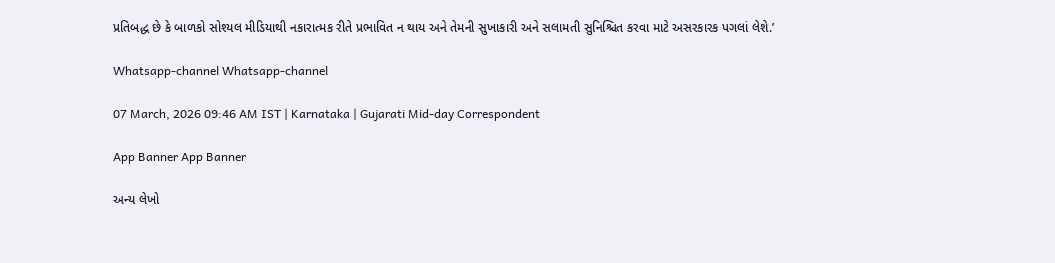પ્રતિબદ્ધ છે કે બાળકો સોશ્યલ મીડિયાથી નકારાત્મક રીતે પ્રભાવિત ન થાય અને તેમની સુખાકારી અને સલામતી સુનિશ્ચિત કરવા માટે અસરકારક પગલાં લેશે.’

Whatsapp-channel Whatsapp-channel

07 March, 2026 09:46 AM IST | Karnataka | Gujarati Mid-day Correspondent

App Banner App Banner

અન્ય લેખો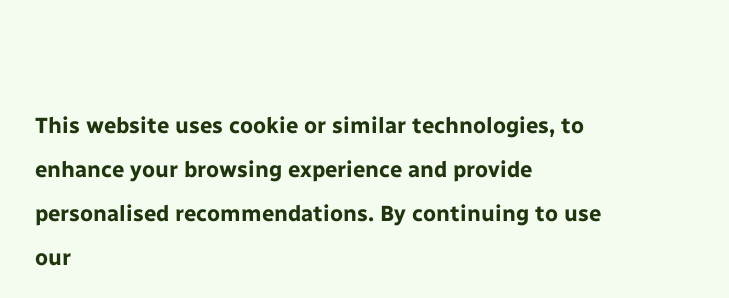This website uses cookie or similar technologies, to enhance your browsing experience and provide personalised recommendations. By continuing to use our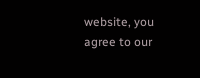website, you agree to our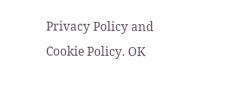Privacy Policy and Cookie Policy. OK